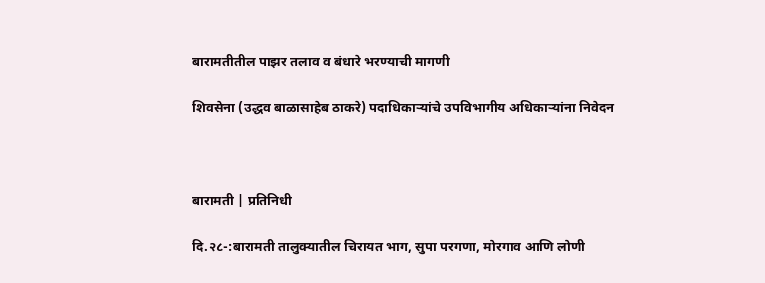बारामतीतील पाझर तलाव व बंधारे भरण्याची मागणी

शिवसेना (उद्धव बाळासाहेब ठाकरे) पदाधिकाऱ्यांचे उपविभागीय अधिकाऱ्यांना निवेदन



बारामती | प्रतिनिधी

दि.२८-:बारामती तालुक्यातील चिरायत भाग, सुपा परगणा, मोरगाव आणि लोणी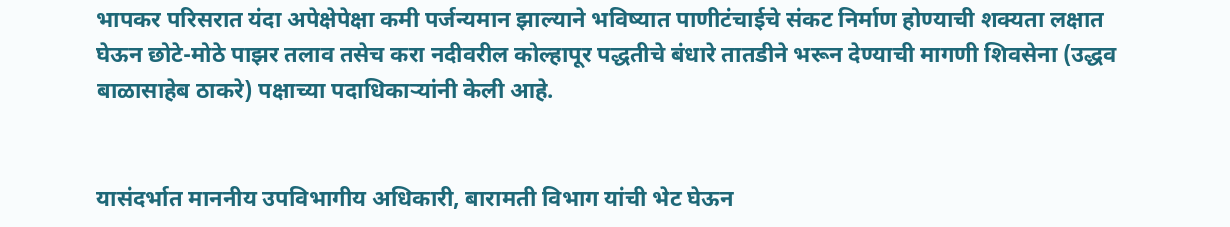भापकर परिसरात यंदा अपेक्षेपेक्षा कमी पर्जन्यमान झाल्याने भविष्यात पाणीटंचाईचे संकट निर्माण होण्याची शक्यता लक्षात घेऊन छोटे-मोठे पाझर तलाव तसेच करा नदीवरील कोल्हापूर पद्धतीचे बंधारे तातडीने भरून देण्याची मागणी शिवसेना (उद्धव बाळासाहेब ठाकरे) पक्षाच्या पदाधिकाऱ्यांनी केली आहे.


यासंदर्भात माननीय उपविभागीय अधिकारी, बारामती विभाग यांची भेट घेऊन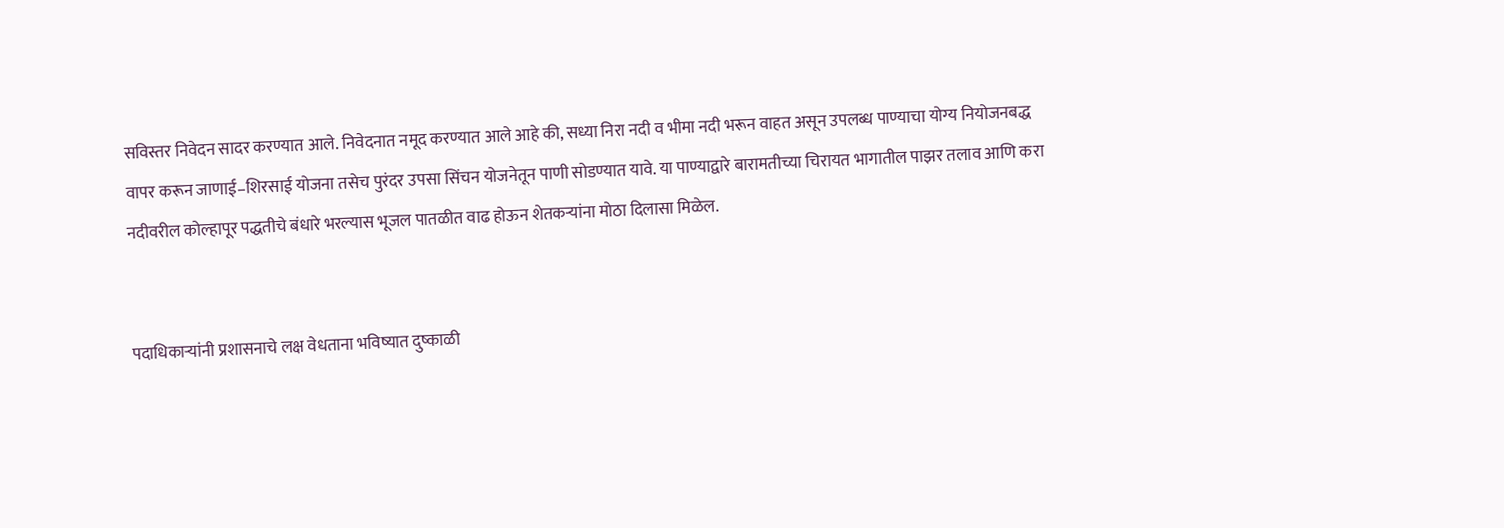सविस्तर निवेदन सादर करण्यात आले. निवेदनात नमूद करण्यात आले आहे की, सध्या निरा नदी व भीमा नदी भरून वाहत असून उपलब्ध पाण्याचा योग्य नियोजनबद्ध वापर करून जाणाई–शिरसाई योजना तसेच पुरंदर उपसा सिंचन योजनेतून पाणी सोडण्यात यावे. या पाण्याद्वारे बारामतीच्या चिरायत भागातील पाझर तलाव आणि करा नदीवरील कोल्हापूर पद्धतीचे बंधारे भरल्यास भूजल पातळीत वाढ होऊन शेतकऱ्यांना मोठा दिलासा मिळेल.


पदाधिकाऱ्यांनी प्रशासनाचे लक्ष वेधताना भविष्यात दुष्काळी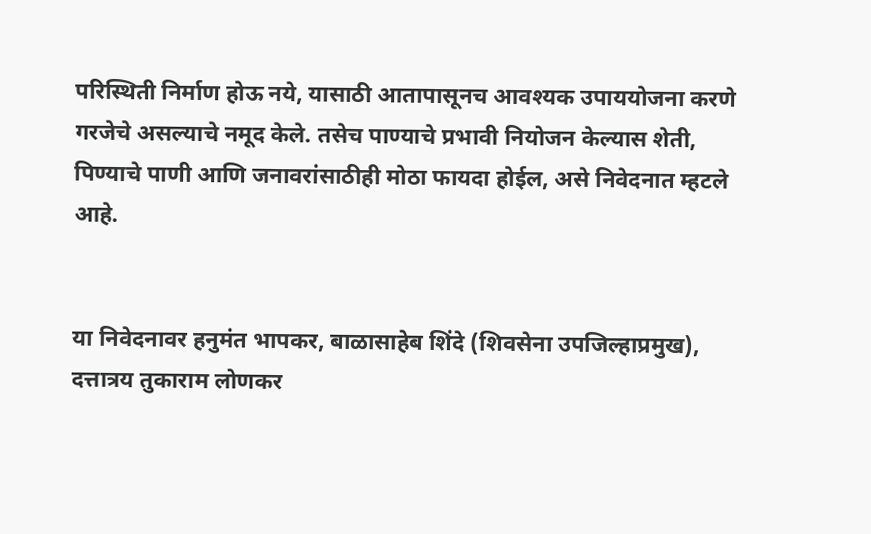परिस्थिती निर्माण होऊ नये, यासाठी आतापासूनच आवश्यक उपाययोजना करणे गरजेचे असल्याचे नमूद केले. तसेच पाण्याचे प्रभावी नियोजन केल्यास शेती, पिण्याचे पाणी आणि जनावरांसाठीही मोठा फायदा होईल, असे निवेदनात म्हटले आहे.


या निवेदनावर हनुमंत भापकर, बाळासाहेब शिंदे (शिवसेना उपजिल्हाप्रमुख), दत्तात्रय तुकाराम लोणकर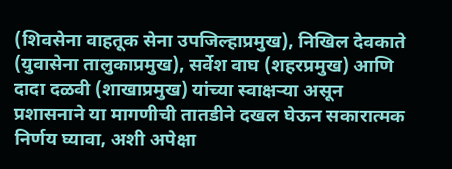(शिवसेना वाहतूक सेना उपजिल्हाप्रमुख), निखिल देवकाते (युवासेना तालुकाप्रमुख), सर्वेश वाघ (शहरप्रमुख) आणि दादा दळवी (शाखाप्रमुख) यांच्या स्वाक्षऱ्या असून प्रशासनाने या मागणीची तातडीने दखल घेऊन सकारात्मक निर्णय घ्यावा, अशी अपेक्षा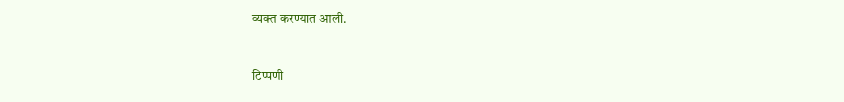व्यक्त करण्यात आली.



टिप्पणी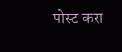पोस्ट करा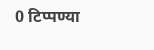0 टिप्पण्या